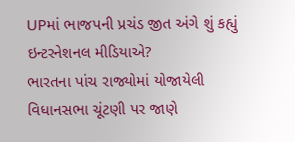UPમાં ભાજપની પ્રચંડ જીત અંગે શું કહ્યું ઇન્ટરનેશનલ મીડિયાએ?
ભારતના પાંચ રાજ્યોમાં યોજાયેલી વિધાનસભા ચૂંટણી પર જાણે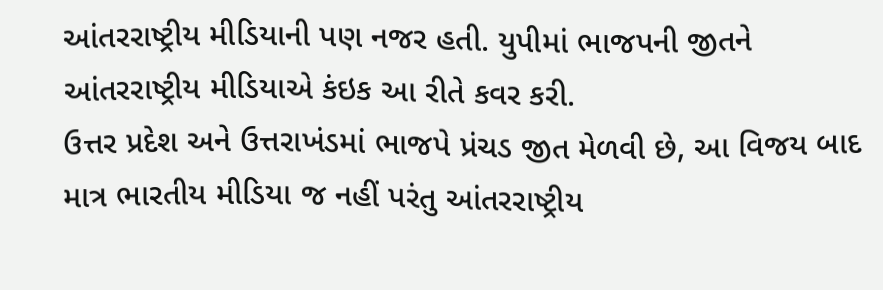આંતરરાષ્ટ્રીય મીડિયાની પણ નજર હતી. યુપીમાં ભાજપની જીતને આંતરરાષ્ટ્રીય મીડિયાએ કંઇક આ રીતે કવર કરી.
ઉત્તર પ્રદેશ અને ઉત્તરાખંડમાં ભાજપે પ્રંચડ જીત મેળવી છે, આ વિજય બાદ માત્ર ભારતીય મીડિયા જ નહીં પરંતુ આંતરરાષ્ટ્રીય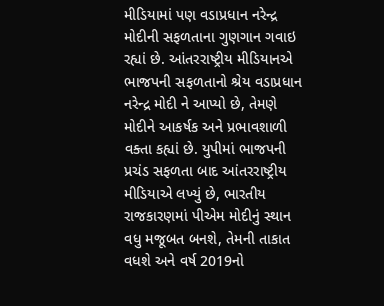મીડિયામાં પણ વડાપ્રધાન નરેન્દ્ર મોદીની સફળતાના ગુણગાન ગવાઇ રહ્યાં છે. આંતરરાષ્ટ્રીય મીડિયાનએ ભાજપની સફળતાનો શ્રેય વડાપ્રધાન નરેન્દ્ર મોદી ને આપ્યો છે, તેમણે મોદીને આકર્ષક અને પ્રભાવશાળી વક્તા કહ્યાં છે. યુપીમાં ભાજપની પ્રચંડ સફળતા બાદ આંતરરાષ્ટ્રીય મીડિયાએ લખ્યું છે, ભારતીય રાજકારણમાં પીએમ મોદીનું સ્થાન વધુ મજૂબત બનશે, તેમની તાકાત વધશે અને વર્ષ 2019નો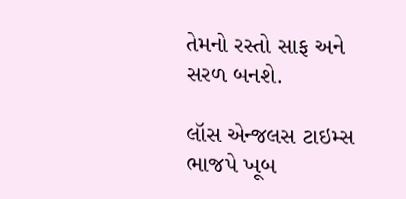તેમનો રસ્તો સાફ અને સરળ બનશે.

લૉસ એન્જલસ ટાઇમ્સ
ભાજપે ખૂબ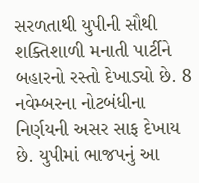સરળતાથી યુપીની સૌથી શક્તિશાળી મનાતી પાર્ટીને બહારનો રસ્તો દેખાડ્યો છે. 8 નવેમ્બરના નોટબંધીના નિર્ણયની અસર સાફ દેખાય છે. યુપીમાં ભાજપનું આ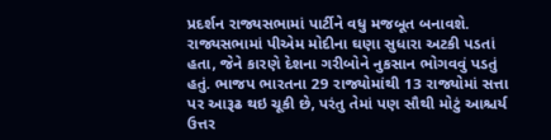પ્રદર્શન રાજ્યસભામાં પાર્ટીને વધુ મજબૂત બનાવશે. રાજ્યસભામાં પીએમ મોદીના ઘણા સુધારા અટકી પડતાં હતા, જેને કારણે દેશના ગરીબોને નુકસાન ભોગવવું પડતું હતું. ભાજપ ભારતના 29 રાજ્યોમાંથી 13 રાજ્યોમાં સત્તા પર આરૂઢ થઇ ચૂકી છે, પરંતુ તેમાં પણ સૌથી મોટું આશ્ચર્ય ઉત્તર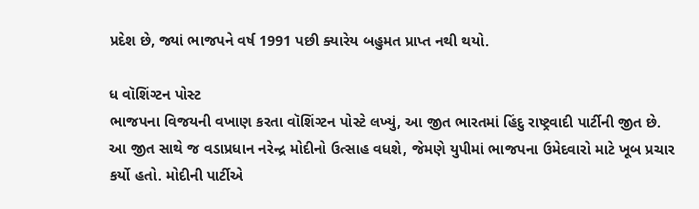પ્રદેશ છે, જ્યાં ભાજપને વર્ષ 1991 પછી ક્યારેય બહુમત પ્રાપ્ત નથી થયો.

ધ વૉશિંગ્ટન પોસ્ટ
ભાજપના વિજયની વખાણ કરતા વૉશિંગ્ટન પોસ્ટે લખ્યું, આ જીત ભારતમાં હિંદુ રાષ્ટ્રવાદી પાર્ટીની જીત છે. આ જીત સાથે જ વડાપ્રધાન નરેન્દ્ર મોદીનો ઉત્સાહ વધશે, જેમણે યુપીમાં ભાજપના ઉમેદવારો માટે ખૂબ પ્રચાર કર્યો હતો. મોદીની પાર્ટીએ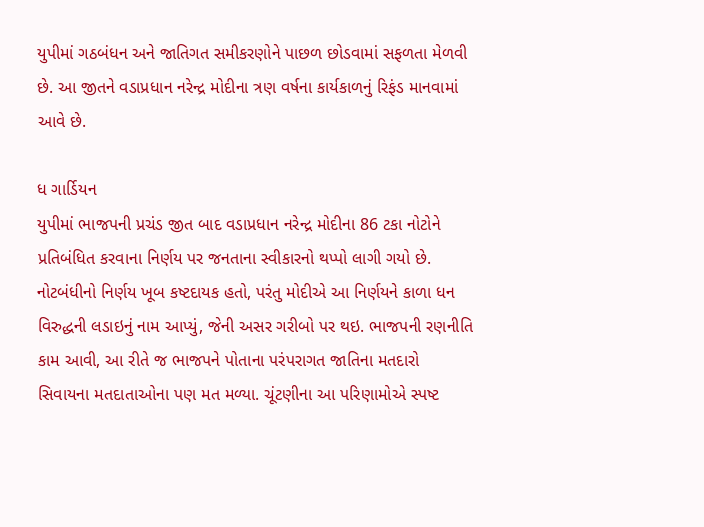યુપીમાં ગઠબંધન અને જાતિગત સમીકરણોને પાછળ છોડવામાં સફળતા મેળવી છે. આ જીતને વડાપ્રધાન નરેન્દ્ર મોદીના ત્રણ વર્ષના કાર્યકાળનું રિફંડ માનવામાં આવે છે.

ધ ગાર્ડિયન
યુપીમાં ભાજપની પ્રચંડ જીત બાદ વડાપ્રધાન નરેન્દ્ર મોદીના 86 ટકા નોટોને પ્રતિબંધિત કરવાના નિર્ણય પર જનતાના સ્વીકારનો થપ્પો લાગી ગયો છે. નોટબંધીનો નિર્ણય ખૂબ કષ્ટદાયક હતો, પરંતુ મોદીએ આ નિર્ણયને કાળા ધન વિરુદ્ધની લડાઇનું નામ આપ્યું, જેની અસર ગરીબો પર થઇ. ભાજપની રણનીતિ કામ આવી, આ રીતે જ ભાજપને પોતાના પરંપરાગત જાતિના મતદારો સિવાયના મતદાતાઓના પણ મત મળ્યા. ચૂંટણીના આ પરિણામોએ સ્પષ્ટ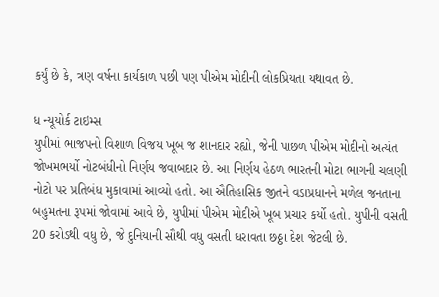કર્યું છે કે, ત્રણ વર્ષના કાર્યકાળ પછી પણ પીએમ મોદીની લોકપ્રિયતા યથાવત છે.

ધ ન્યૂયોર્ક ટાઇમ્સ
યુપીમાં ભાજપનો વિશાળ વિજય ખૂબ જ શાનદાર રહ્યો, જેની પાછળ પીએમ મોદીનો અત્યંત જોખમભર્યો નોટબંધીનો નિર્ણય જવાબદાર છે. આ નિર્ણય હેઠળ ભારતની મોટા ભાગની ચલણી નોટો પર પ્રતિબંધ મુકાવામાં આવ્યો હતો. આ ઐતિહાસિક જીતને વડાપ્રધાનને મળેલ જનતાના બહુમતના રૂપમાં જોવામાં આવે છે, યુપીમાં પીએમ મોદીએ ખૂબ પ્રચાર કર્યો હતો. યુપીની વસતી 20 કરોડથી વધુ છે, જે દુનિયાની સૌથી વધુ વસતી ધરાવતા છઠ્ઠા દેશ જેટલી છે.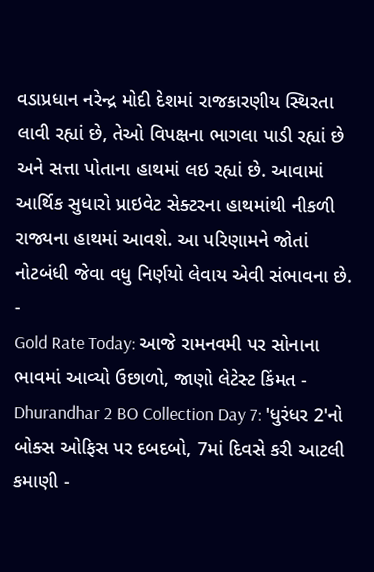વડાપ્રધાન નરેન્દ્ર મોદી દેશમાં રાજકારણીય સ્થિરતા લાવી રહ્યાં છે, તેઓ વિપક્ષના ભાગલા પાડી રહ્યાં છે અને સત્તા પોતાના હાથમાં લઇ રહ્યાં છે. આવામાં આર્થિક સુધારો પ્રાઇવેટ સેક્ટરના હાથમાંથી નીકળી રાજ્યના હાથમાં આવશે. આ પરિણામને જોતાં નોટબંધી જેવા વધુ નિર્ણયો લેવાય એવી સંભાવના છે.
-
Gold Rate Today: આજે રામનવમી પર સોનાના ભાવમાં આવ્યો ઉછાળો, જાણો લેટેસ્ટ કિંમત -
Dhurandhar 2 BO Collection Day 7: 'ધુરંધર 2'નો બોક્સ ઓફિસ પર દબદબો, 7માં દિવસે કરી આટલી કમાણી -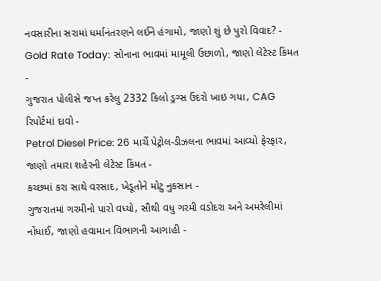નવસારીના સરામાં ધર્માનંતરણને લઈને હંગામો, જાણો શું છે પુરો વિવાદ? -
Gold Rate Today: સોનાના ભાવમાં મામૂલી ઉછાળો, જાણો લેટેસ્ટ કિંમત -
ગુજરાત પોલીસે જપ્ત કરેલુ 2332 કિલો ડ્રગ્સ ઉંદરો ખાઇ ગયા, CAG રિપોર્ટમાં દાવો -
Petrol Diesel Price: 26 માર્ચે પેટ્રોલ-ડીઝલના ભાવમાં આવ્યો ફેરફાર, જાણો તમારા શહેરની લેટેસ્ટ કિંમત -
કચ્છમાં કરા સાથે વરસાદ, ખેડૂતોને મોટુ નુકસાન -
ગુજરાતમાં ગરમીનો પારો વધ્યો, સૌથી વધુ ગરમી વડોદરા અને અમરેલીમાં નોંધાઈ, જાણો હવામાન વિભાગની આગાહી -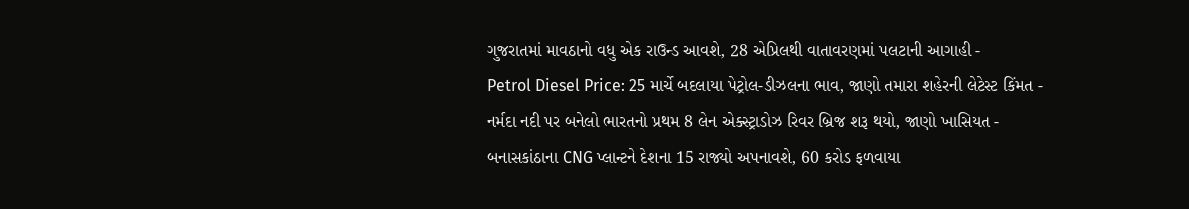ગુજરાતમાં માવઠાનો વધુ એક રાઉન્ડ આવશે, 28 એપ્રિલથી વાતાવરણમાં પલટાની આગાહી -
Petrol Diesel Price: 25 માર્ચે બદલાયા પેટ્રોલ-ડીઝલના ભાવ, જાણો તમારા શહેરની લેટેસ્ટ કિંમત -
નર્મદા નદી પર બનેલો ભારતનો પ્રથમ 8 લેન એક્સ્ટ્રાડોઝ રિવર બ્રિજ શરૂ થયો, જાણો ખાસિયત -
બનાસકાંઠાના CNG પ્લાન્ટને દેશના 15 રાજ્યો અપનાવશે, 60 કરોડ ફળવાયા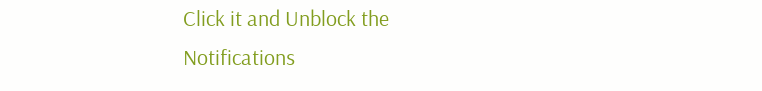Click it and Unblock the Notifications